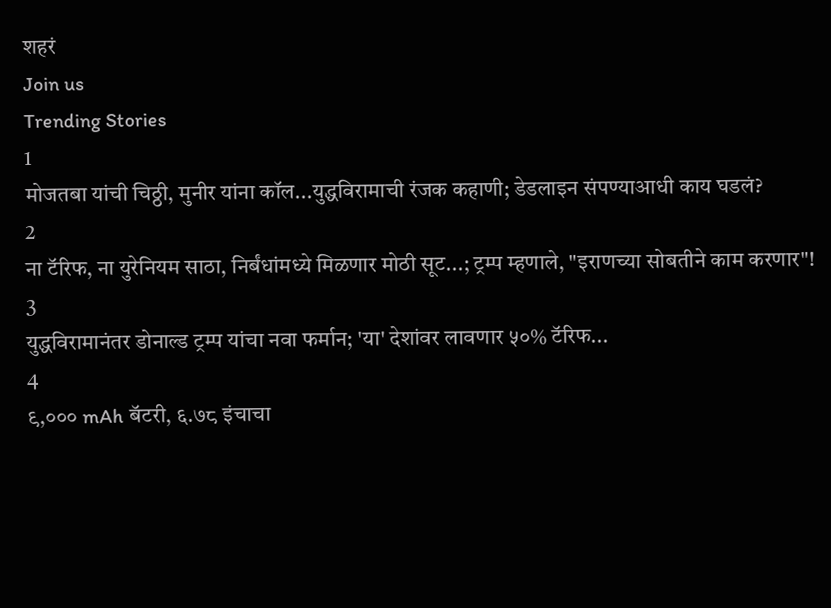शहरं
Join us
Trending Stories
1
मोजतबा यांची चिठ्ठी, मुनीर यांना कॉल...युद्धविरामाची रंजक कहाणी; डेडलाइन संपण्याआधी काय घडलं?
2
ना टॅरिफ, ना युरेनियम साठा, निर्बंधांमध्ये मिळणार मोठी सूट...; ट्रम्प म्हणाले, "इराणच्या सोबतीने काम करणार"!
3
युद्धविरामानंतर डोनाल्ड ट्रम्प यांचा नवा फर्मान; 'या' देशांवर लावणार ५०% टॅरिफ...
4
९,००० mAh बॅटरी, ६.७८ इंचाचा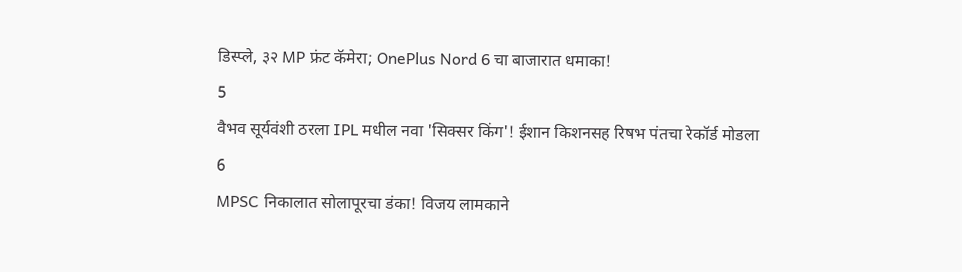डिस्प्ले, ३२ MP फ्रंट कॅमेरा; OnePlus Nord 6 चा बाजारात धमाका!
5
वैभव सूर्यवंशी ठरला IPL मधील नवा 'सिक्सर किंग'! ईशान किशनसह रिषभ पंतचा रेकॉर्ड मोडला
6
MPSC निकालात सोलापूरचा डंका! विजय लामकाने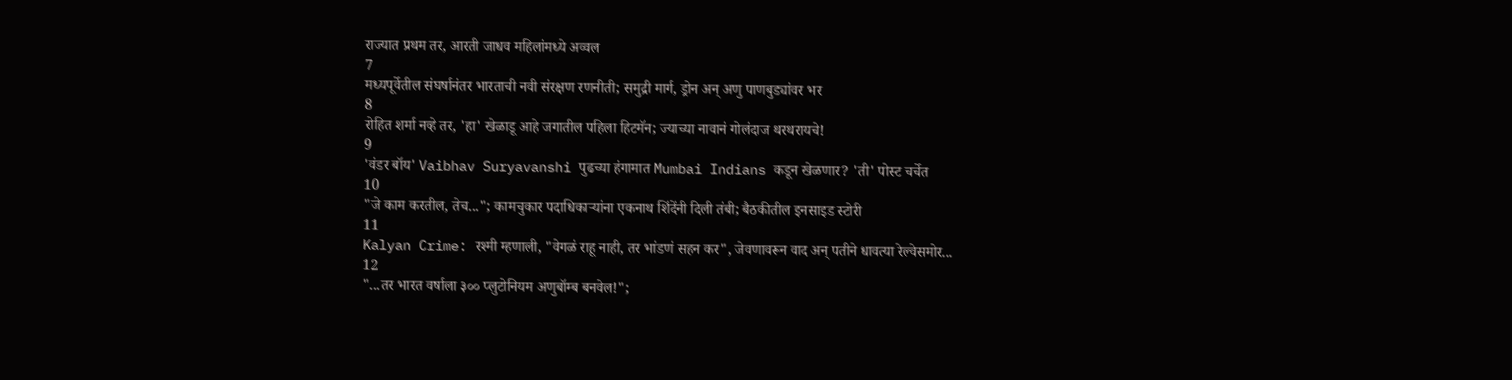राज्यात प्रथम तर, आरती जाधव महिलांमध्ये अव्वल
7
मध्यपूर्वेतील संघर्षानंतर भारताची नवी संरक्षण रणनीती; समुद्री मार्ग, ड्रोन अन् अणु पाणबुड्यांवर भर
8
रोहित शर्मा नव्हे तर, 'हा' खेळाडू आहे जगातील पहिला हिटमॅन; ज्याच्या नावानं गोलंदाज थरथरायचे!
9
'वंडर बॉय' Vaibhav Suryavanshi पुढच्या हंगामात Mumbai Indians कडून खेळणार? 'ती' पोस्ट चर्चेत
10
"जे काम करतील, तेच..."; कामचुकार पदाधिकाऱ्यांना एकनाथ शिंदेंनी दिली तंबी; बैठकीतील इनसाइड स्टोरी
11
Kalyan Crime: रश्मी म्हणाली, "वेगळं राहू नाही, तर भांडणं सहन कर", जेवणावरून वाद अन् पतीने धावत्या रेल्वेसमोर...
12
"...तर भारत वर्षाला ३०० प्लुटोनियम अणुबॉम्ब बनवेल!";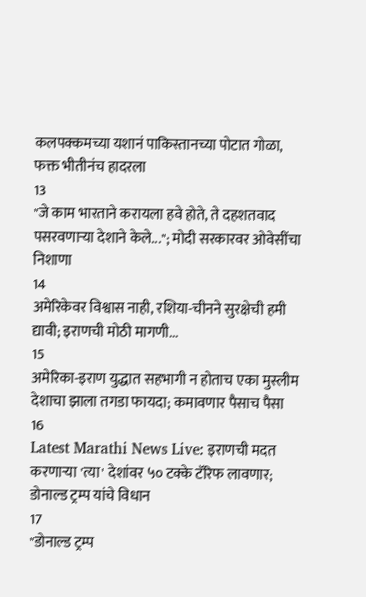कलपक्कमच्या यशानं पाकिस्तानच्या पोटात गोळा, फक्त भीतीनंच हादरला
13
"जे काम भारताने करायला हवे होते, ते दहशतवाद पसरवणाऱ्या देशाने केले..."; मोदी सरकारवर ओवेसींचा निशाणा
14
अमेरिकेवर विश्वास नाही, रशिया-चीनने सुरक्षेची हमी द्यावी; इराणची मोठी मागणी...
15
अमेरिका-इराण युद्धात सहभागी न होताच एका मुस्लीम देशाचा झाला तगडा फायदा; कमावणार पैसाच पैसा
16
Latest Marathi News Live: इराणची मदत करणाऱ्या 'त्या' देशांवर ५० टक्के टॅरिफ लावणार; डोनाल्ड ट्रम्प यांचे विधान
17
"डोनाल्ड ट्रम्प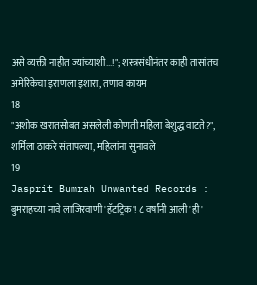असे व्यक्ती नाहीत ज्यांच्याशी...!"; शस्त्रसंधीनंतर काही तासांतच अमेरिकेचा इराणला इशारा, तणाव कायम
18
"अशोक खरातसोबत असलेली कोणती महिला बेशुद्ध वाटते?", शर्मिला ठाकरे संतापल्या, महिलांना सुनावले
19
Jasprit Bumrah Unwanted Records : बुमराहच्या नावे लाजिरवाणी 'हॅटट्रिक'! ८ वर्षांनी आली 'ही'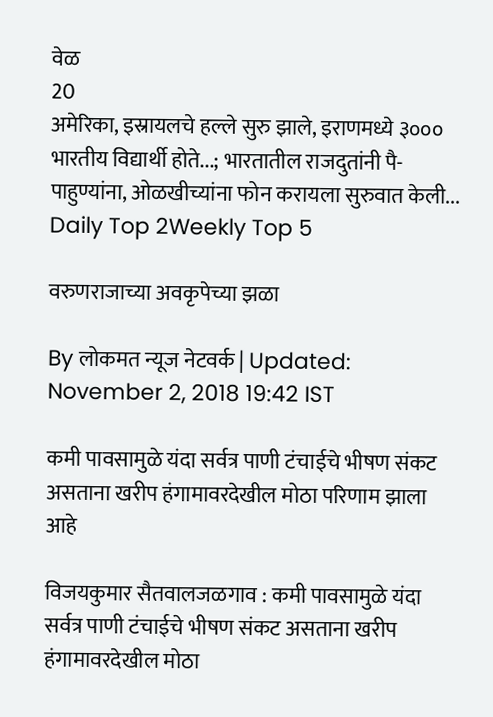वेळ
20
अमेरिका, इस्रायलचे हल्ले सुरु झाले, इराणमध्ये ३००० भारतीय विद्यार्थी होते...; भारतातील राजदुतांनी पै-पाहुण्यांना, ओळखीच्यांना फोन करायला सुरुवात केली...
Daily Top 2Weekly Top 5

वरुणराजाच्या अवकृपेच्या झळा

By लोकमत न्यूज नेटवर्क | Updated: November 2, 2018 19:42 IST

कमी पावसामुळे यंदा सर्वत्र पाणी टंचाईचे भीषण संकट असताना खरीप हंगामावरदेखील मोठा परिणाम झाला आहे

विजयकुमार सैतवालजळगाव : कमी पावसामुळे यंदा सर्वत्र पाणी टंचाईचे भीषण संकट असताना खरीप हंगामावरदेखील मोठा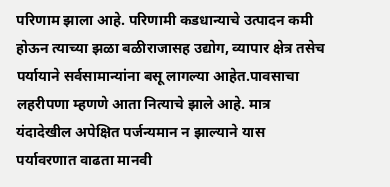परिणाम झाला आहे. परिणामी कडधान्याचे उत्पादन कमी होऊन त्याच्या झळा बळीराजासह उद्योग, व्यापार क्षेत्र तसेच पर्यायाने सर्वसामान्यांना बसू लागल्या आहेत.पावसाचा लहरीपणा म्हणणे आता नित्याचे झाले आहे. मात्र यंदादेखील अपेक्षित पर्जन्यमान न झाल्याने यास पर्यावरणात वाढता मानवी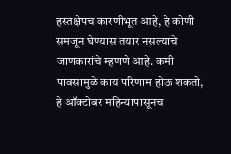हस्तक्षेपच कारणीभूत आहे, हे कोणी समजून घेण्यास तयार नसल्याचे जाणकारांचे म्हणणे आहे. कमी पावसामुळे काय परिणाम होऊ शकतो, हे ऑक्टोबर महिन्यापासूनच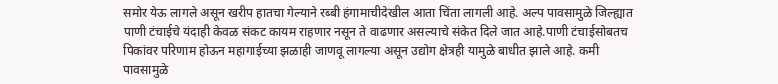समोर येऊ लागले असून खरीप हातचा गेल्याने रब्बी हंगामाचीदेखील आता चिंता लागली आहे. अल्प पावसामुळे जिल्ह्यात पाणी टंचाईचे यंदाही केवळ संकट कायम राहणार नसून ते वाढणार असल्याचे संकेत दिले जात आहे.पाणी टंचाईसोबतच पिकांवर परिणाम होऊन महागाईच्या झळाही जाणवू लागल्या असून उद्योग क्षेत्रही यामुळे बाधीत झाले आहे. कमी पावसामुळे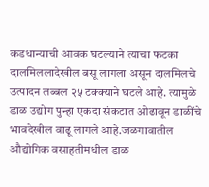कडधान्याची आवक घटल्याने त्याचा फटका दालमिललादेखील बसू लागला असून दालमिलचे उत्पादन तब्बल २५ टक्क्याने घटले आहे. त्यामुळे डाळ उद्योग पुन्हा एकदा संकटात ओढावून डाळींचे भावदेखील वाढू लागले आहे.जळगावातील औद्योगिक वसाहतीमधील डाळ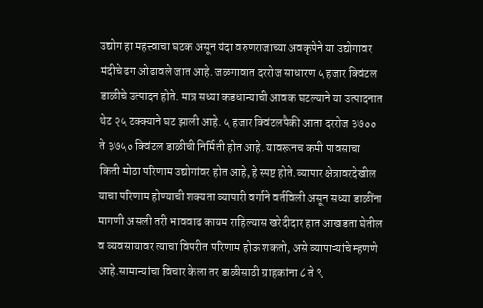उद्योग हा महत्त्वाचा घटक असून यंदा वरुणराजाच्या अवकृपेने या उद्योगावर मंदीचे ढग ओढावले जात आहे. जळगावात दररोज साधारण ५ हजार क्विंटल डाळीचे उत्पादन होते. मात्र सध्या कडधान्याची आवक घटल्याने या उत्पादनात थेट २५ टक्क्याने घट झाली आहे. ५ हजार क्विंटलपैकी आता दररोज ३७०० ते ३७५० क्विंटल डाळीची निर्मिती होत आहे. यावरूनच कमी पावसाचा किती मोठा परिणाम उद्योगांवर होत आहे, हे स्पष्ट होते.व्यापार क्षेत्रावरदेखील याचा परिणाम होण्याची शक्यता व्यापारी वर्गाने वर्तविली असून सध्या डाळींना मागणी असली तरी भाववाढ कायम राहिल्यास खरेदीदार हात आखडता घेतील व व्यवसायावर त्याचा विपरीत परिणाम होऊ शकतो, असे व्यापाऱ्यांचे म्हणणे आहे.सामान्यांचा विचार केला तर डाळीसाठी ग्राहकांना ८ ते ९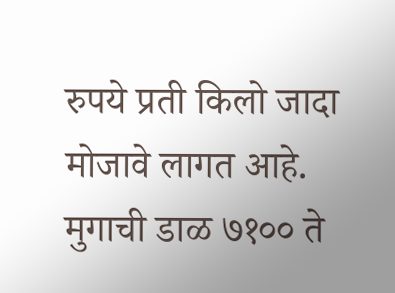रुपये प्रती किलो जादा मोजावे लागत आहे. मुगाची डाळ ७१०० ते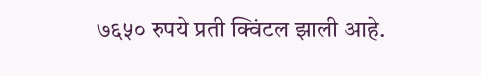७६५० रुपये प्रती क्विंटल झाली आहे.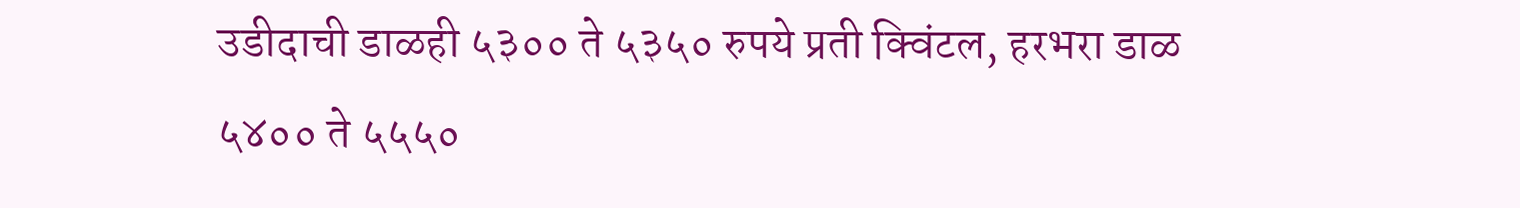उडीदाची डाळही ५३०० ते ५३५० रुपये प्रती क्विंटल, हरभरा डाळ ५४०० ते ५५५०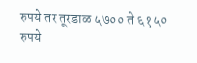रुपये तर तूरडाळ ५७०० ते ६१५० रुपये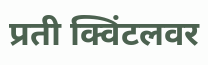प्रती क्विंटलवर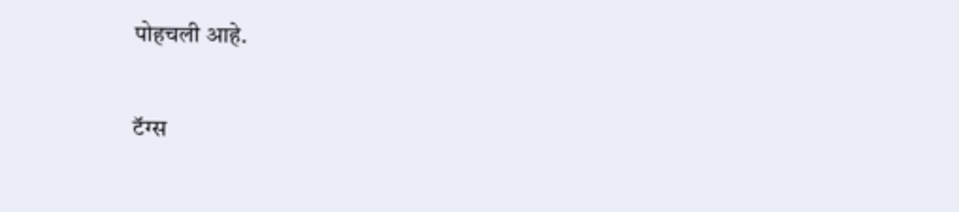पोहचली आहे.

टॅग्स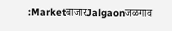:MarketबाजारJalgaonजळगाव